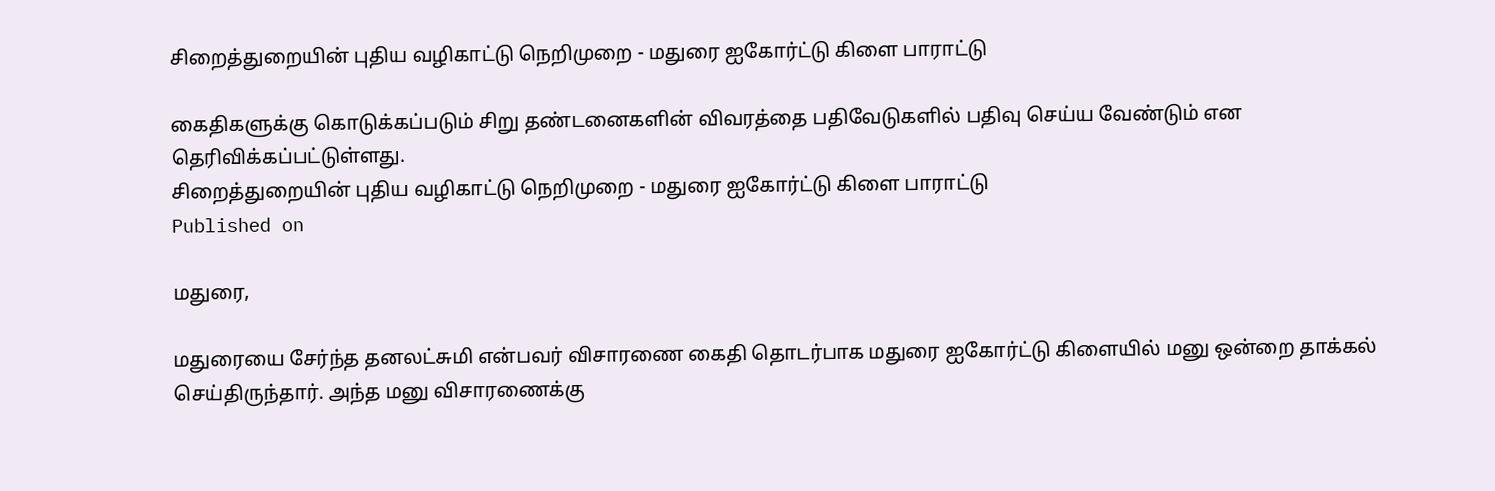சிறைத்துறையின் புதிய வழிகாட்டு நெறிமுறை - மதுரை ஐகோர்ட்டு கிளை பாராட்டு

கைதிகளுக்கு கொடுக்கப்படும் சிறு தண்டனைகளின் விவரத்தை பதிவேடுகளில் பதிவு செய்ய வேண்டும் என தெரிவிக்கப்பட்டுள்ளது.
சிறைத்துறையின் புதிய வழிகாட்டு நெறிமுறை - மதுரை ஐகோர்ட்டு கிளை பாராட்டு
Published on

மதுரை,

மதுரையை சேர்ந்த தனலட்சுமி என்பவர் விசாரணை கைதி தொடர்பாக மதுரை ஐகோர்ட்டு கிளையில் மனு ஒன்றை தாக்கல் செய்திருந்தார். அந்த மனு விசாரணைக்கு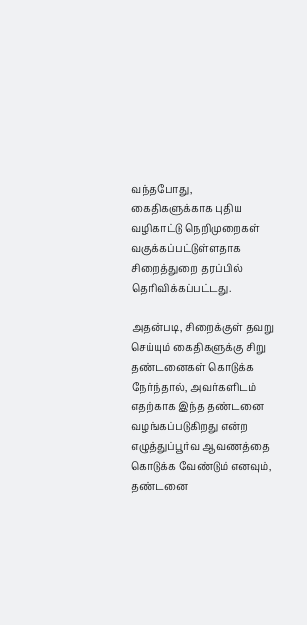வந்தபோது, கைதிகளுக்காக புதிய வழிகாட்டு நெறிமுறைகள் வகுக்கப்பட்டுள்ளதாக சிறைத்துறை தரப்பில் தெரிவிக்கப்பட்டது.

அதன்படி, சிறைக்குள் தவறு செய்யும் கைதிகளுக்கு சிறு தண்டனைகள் கொடுக்க நேர்ந்தால், அவர்களிடம் எதற்காக இந்த தண்டனை வழங்கப்படுகிறது என்ற எழுத்துப்பூர்வ ஆவணத்தை கொடுக்க வேண்டும் எனவும், தண்டனை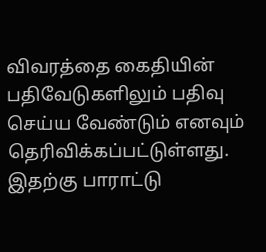விவரத்தை கைதியின் பதிவேடுகளிலும் பதிவு செய்ய வேண்டும் எனவும் தெரிவிக்கப்பட்டுள்ளது. இதற்கு பாராட்டு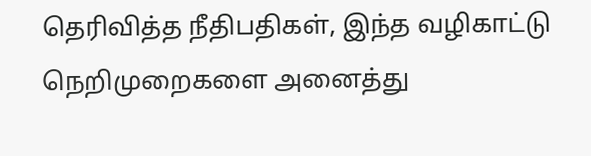தெரிவித்த நீதிபதிகள், இந்த வழிகாட்டு நெறிமுறைகளை அனைத்து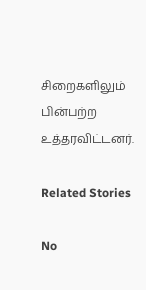சிறைகளிலும் பின்பற்ற உத்தரவிட்டனர்.

Related Stories

No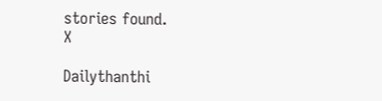stories found.
X

Dailythanthi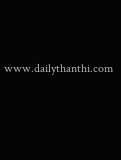www.dailythanthi.com